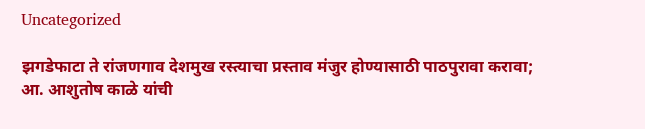Uncategorized

झगडेफाटा ते रांजणगाव देशमुख रस्त्याचा प्रस्ताव मंजुर होण्यासाठी पाठपुरावा करावा; आ. आशुतोष काळे यांची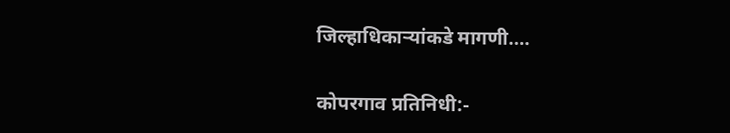जिल्हाधिकाऱ्यांकडे मागणी….

कोपरगाव प्रतिनिधी:-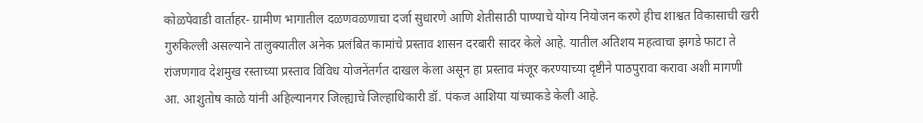कोळपेवाडी वार्ताहर- ग्रामीण भागातील दळणवळणाचा दर्जा सुधारणे आणि शेतीसाठी पाण्याचे योग्य नियोजन करणे हीच शाश्वत विकासाची खरी गुरुकिल्ली असल्याने तालुक्यातील अनेक प्रलंबित कामांचे प्रस्ताव शासन दरबारी सादर केले आहे. यातील अतिशय महत्वाचा झगडे फाटा ते रांजणगाव देशमुख रस्ताच्या प्रस्ताव विविध योजनेंतर्गत दाखल केला असून हा प्रस्ताव मंजूर करण्याच्या दृष्टीने पाठपुरावा करावा अशी मागणी आ. आशुतोष काळे यांनी अहिल्यानगर जिल्ह्याचे जिल्हाधिकारी डॉ. पंकज आशिया यांच्याकडे केली आहे.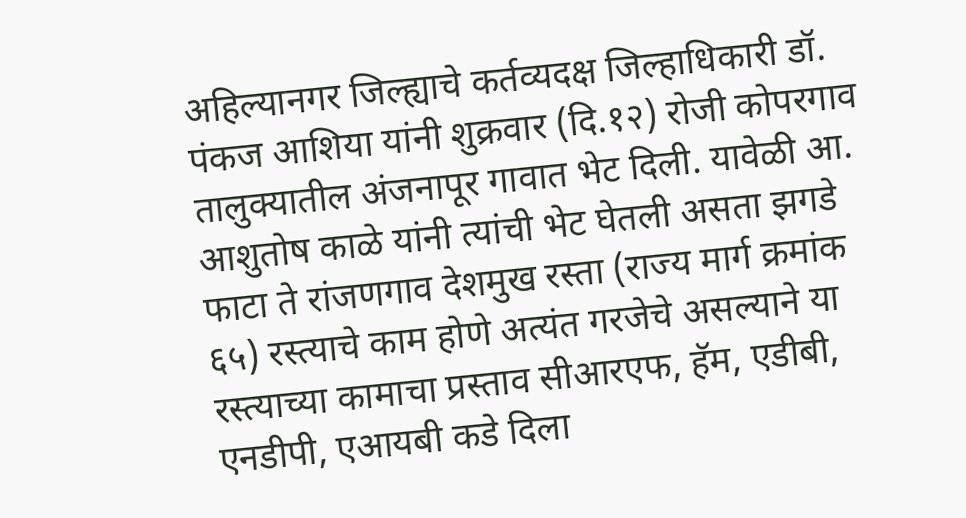अहिल्यानगर जिल्ह्याचे कर्तव्यदक्ष जिल्हाधिकारी डॉ. पंकज आशिया यांनी शुक्रवार (दि.१२) रोजी कोपरगाव तालुक्यातील अंजनापूर गावात भेट दिली. यावेळी आ. आशुतोष काळे यांनी त्यांची भेट घेतली असता झगडे फाटा ते रांजणगाव देशमुख रस्ता (राज्य मार्ग क्रमांक ६५) रस्त्याचे काम होणे अत्यंत गरजेचे असल्याने या रस्त्याच्या कामाचा प्रस्ताव सीआरएफ, हॅम, एडीबी, एनडीपी, एआयबी कडे दिला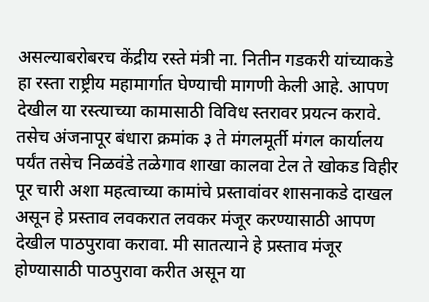असल्याबरोबरच केंद्रीय रस्ते मंत्री ना. नितीन गडकरी यांच्याकडे हा रस्ता राष्ट्रीय महामार्गात घेण्याची मागणी केली आहे. आपण देखील या रस्त्याच्या कामासाठी विविध स्तरावर प्रयत्न करावे. तसेच अंजनापूर बंधारा क्रमांक ३ ते मंगलमूर्ती मंगल कार्यालय पर्यंत तसेच निळवंडे तळेगाव शाखा कालवा टेल ते खोकड विहीर पूर चारी अशा महत्वाच्या कामांचे प्रस्तावांवर शासनाकडे दाखल असून हे प्रस्ताव लवकरात लवकर मंजूर करण्यासाठी आपण देखील पाठपुरावा करावा. मी सातत्याने हे प्रस्ताव मंजूर होण्यासाठी पाठपुरावा करीत असून या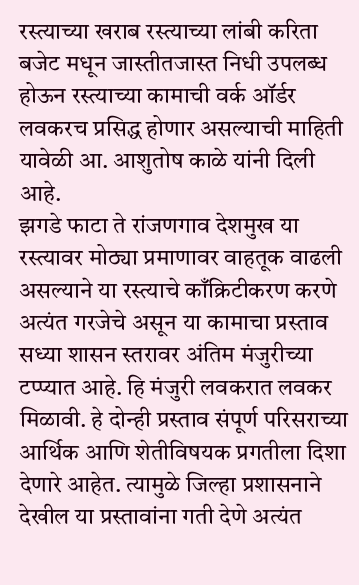रस्त्याच्या खराब रस्त्याच्या लांबी करिता बजेट मधून जास्तीतजास्त निधी उपलब्ध होऊन रस्त्याच्या कामाची वर्क ऑर्डर लवकरच प्रसिद्ध होणार असल्याची माहिती यावेळी आ. आशुतोष काळे यांनी दिली आहे.
झगडे फाटा ते रांजणगाव देशमुख या रस्त्यावर मोठ्या प्रमाणावर वाहतूक वाढली असल्याने या रस्त्याचे काँक्रिटीकरण करणे अत्यंत गरजेचे असून या कामाचा प्रस्ताव सध्या शासन स्तरावर अंतिम मंजुरीच्या टप्प्यात आहे. हि मंजुरी लवकरात लवकर मिळावी. हे दोन्ही प्रस्ताव संपूर्ण परिसराच्या आर्थिक आणि शेतीविषयक प्रगतीला दिशा देणारे आहेत. त्यामुळे जिल्हा प्रशासनाने देखील या प्रस्तावांना गती देणे अत्यंत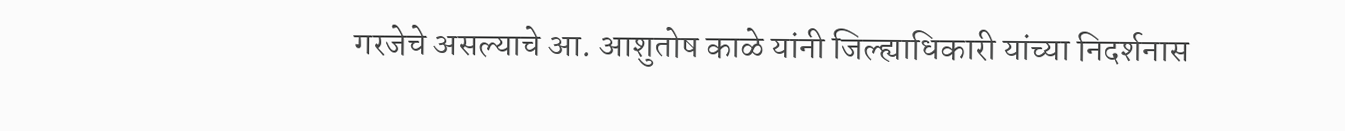गरजेचे असल्याचे आ. आशुतोष काळे यांनी जिल्ह्याधिकारी यांच्या निदर्शनास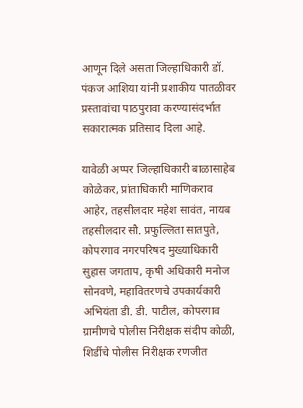आणून दिले असता जिल्हाधिकारी डॉ. पंकज आशिया यांनी प्रशाकीय पातळीवर प्रस्तावांचा पाठपुरावा करण्यासंदर्भात सकारात्मक प्रतिसाद दिला आहे.

यावेळी अप्पर जिल्हाधिकारी बाळासाहेब कोळेकर, प्रांताधिकारी माणिकराव आहेर, तहसीलदार महेश सावंत, नायब तहसीलदार सौ. प्रफुल्लिता सातपुते, कोपरगाव नगरपरिषद मुख्याधिकारी सुहास जगताप, कृषी अधिकारी मनोज सोनवणे, महावितरणचे उपकार्यकारी अभियंता डी. डी. पाटील, कोपरगाव ग्रामीणचे पोलीस निरीक्षक संदीप कोळी, शिर्डीचे पोलीस निरीक्षक रणजीत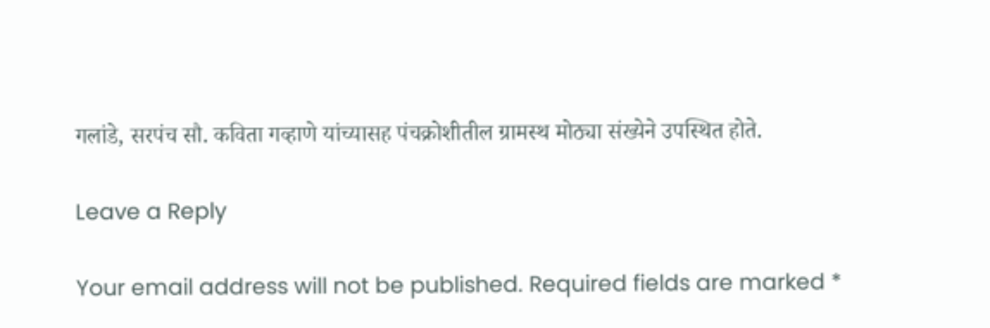गलांडे, सरपंच सौ. कविता गव्हाणे यांच्यासह पंचक्रोशीतील ग्रामस्थ मोठ्या संख्येने उपस्थित होते.

Leave a Reply

Your email address will not be published. Required fields are marked *